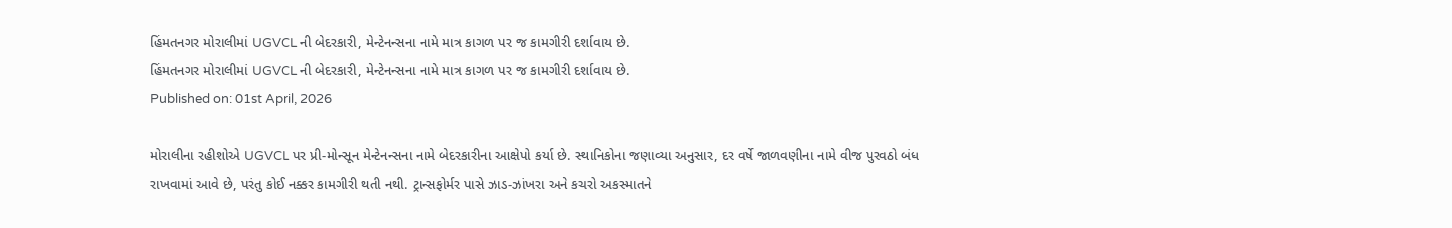હિંમતનગર મોરાલીમાં UGVCL ની બેદરકારી, મેન્ટેનન્સના નામે માત્ર કાગળ પર જ કામગીરી દર્શાવાય છે.
હિંમતનગર મોરાલીમાં UGVCL ની બેદરકારી, મેન્ટેનન્સના નામે માત્ર કાગળ પર જ કામગીરી દર્શાવાય છે.
Published on: 01st April, 2026

મોરાલીના રહીશોએ UGVCL પર પ્રી-મોન્સૂન મેન્ટેનન્સના નામે બેદરકારીના આક્ષેપો કર્યા છે. સ્થાનિકોના જણાવ્યા અનુસાર, દર વર્ષે જાળવણીના નામે વીજ પુરવઠો બંધ રાખવામાં આવે છે, પરંતુ કોઈ નક્કર કામગીરી થતી નથી. ટ્રાન્સફોર્મર પાસે ઝાડ-ઝાંખરા અને કચરો અકસ્માતને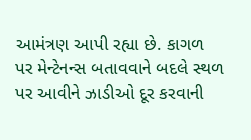આમંત્રણ આપી રહ્યા છે. કાગળ પર મેન્ટેનન્સ બતાવવાને બદલે સ્થળ પર આવીને ઝાડીઓ દૂર કરવાની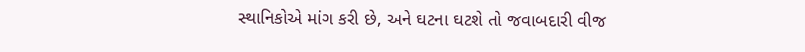સ્થાનિકોએ માંગ કરી છે, અને ઘટના ઘટશે તો જવાબદારી વીજ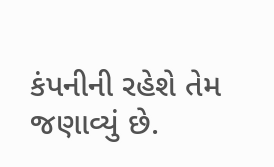કંપનીની રહેશે તેમ જણાવ્યું છે.